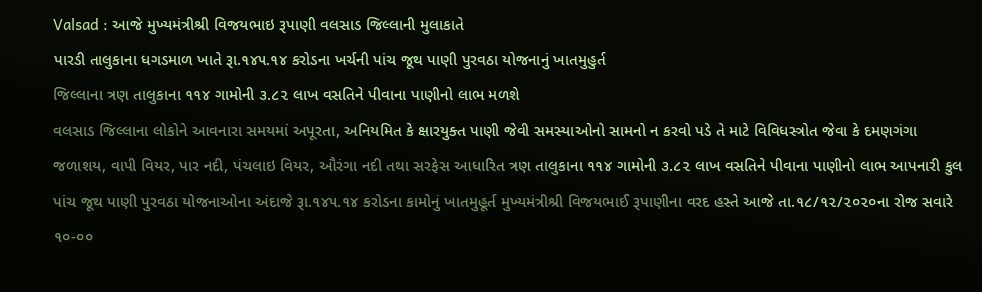Valsad : આજે મુખ્યમંત્રીશ્રી વિજયભાઇ રૂપાણી વલસાડ જિલ્લાની મુલાકાતે
પારડી તાલુકાના ધગડમાળ ખાતે રૂા.૧૪૫.૧૪ કરોડના ખર્ચની પાંચ જૂથ પાણી પુરવઠા યોજનાનું ખાતમુહુર્ત
જિલ્લાના ત્રણ તાલુકાના ૧૧૪ ગામોની ૩.૮૨ લાખ વસતિને પીવાના પાણીનો લાભ મળશે
વલસાડ જિલ્લાના લોકોને આવનારા સમયમાં અપૂરતા, અનિયમિત કે ક્ષારયુક્ત પાણી જેવી સમસ્યાઓનો સામનો ન કરવો પડે તે માટે વિવિધસ્ત્રોત જેવા કે દમણગંગા જળાશય, વાપી વિયર, પાર નદી, પંચલાઇ વિયર, ઔરંગા નદી તથા સરફેસ આધારિત ત્રણ તાલુકાના ૧૧૪ ગામોની ૩.૮૨ લાખ વસતિને પીવાના પાણીનો લાભ આપનારી કુલ પાંચ જૂથ પાણી પુરવઠા યોજનાઓના અંદાજે રૂા.૧૪૫.૧૪ કરોડના કામોનું ખાતમુહૂર્ત મુખ્યમંત્રીશ્રી વિજયભાઈ રૂપાણીના વરદ હસ્તે આજે તા.૧૮/૧૨/૨૦૨૦ના રોજ સવારે ૧૦-૦૦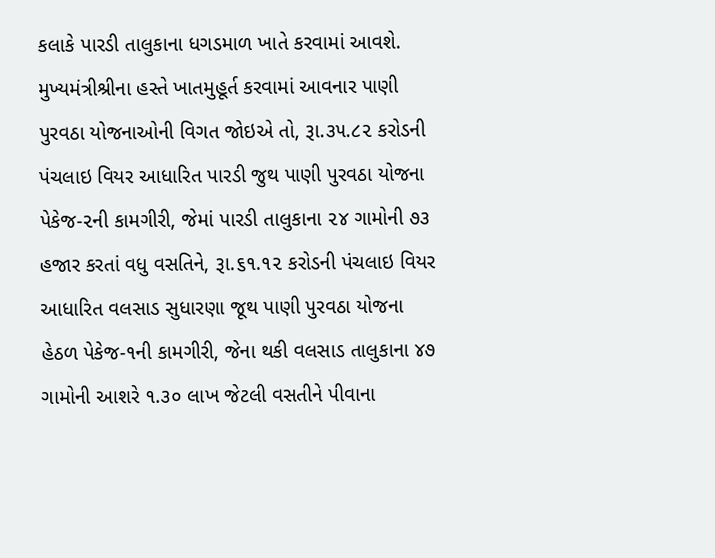કલાકે પારડી તાલુકાના ધગડમાળ ખાતે કરવામાં આવશે.
મુખ્યમંત્રીશ્રીના હસ્તે ખાતમુહૂર્ત કરવામાં આવનાર પાણી પુરવઠા યોજનાઓની વિગત જોઇએ તો, રૂા.૩૫.૮૨ કરોડની પંચલાઇ વિયર આધારિત પારડી જુથ પાણી પુરવઠા યોજના પેકેજ-૨ની કામગીરી, જેમાં પારડી તાલુકાના ૨૪ ગામોની ૭૩ હજાર કરતાં વધુ વસતિને, રૂા.૬૧.૧૨ કરોડની પંચલાઇ વિયર આધારિત વલસાડ સુધારણા જૂથ પાણી પુરવઠા યોજના હેઠળ પેકેજ-૧ની કામગીરી, જેના થકી વલસાડ તાલુકાના ૪૭ ગામોની આશરે ૧.૩૦ લાખ જેટલી વસતીને પીવાના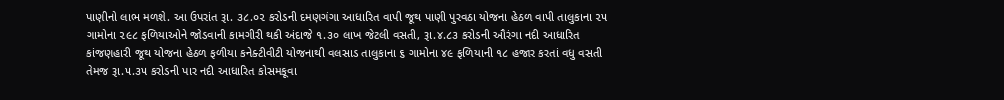પાણીનો લાભ મળશે. આ ઉપરાંત રૂા. ૩૮.૦૨ કરોડની દમણગંગા આધારિત વાપી જૂથ પાણી પુરવઠા યોજના હેઠળ વાપી તાલુકાના ૨૫ ગામોના ૨૯૮ ફળિયાઓને જોડવાની કામગીરી થકી અંદાજે ૧.૩૦ લાખ જેટલી વસતી, રૂા.૪.૮૩ કરોડની ઔરંગા નદી આધારિત કાંજણહારી જૂથ યોજના હેઠળ ફળીયા કનેક્ટીવીટી યોજનાથી વલસાડ તાલુકાના ૬ ગામોના ૪૯ ફળિયાની ૧૮ હજાર કરતાં વધુ વસતી તેમજ રૂા.૫.૩૫ કરોડની પાર નદી આધારિત કોસમકૂવા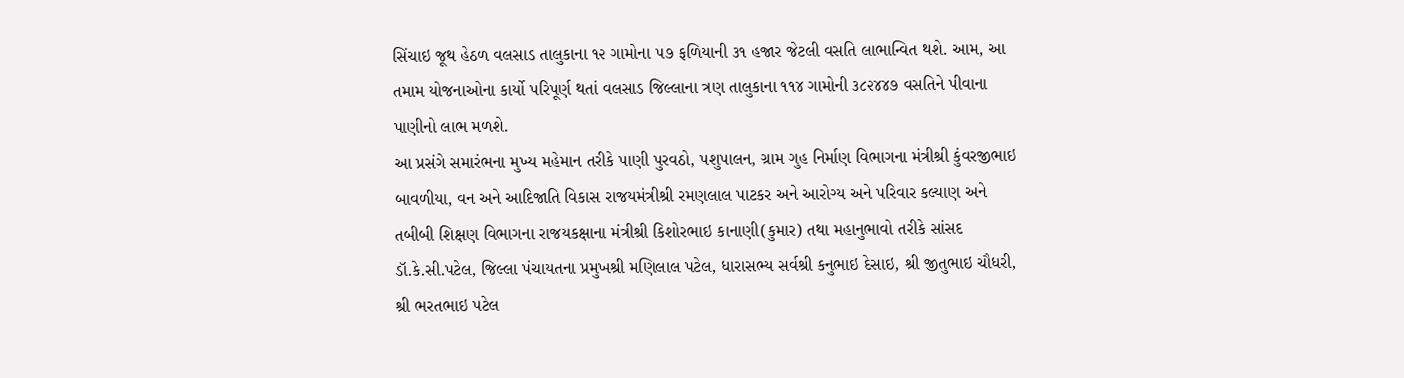સિંચાઇ જૂથ હેઠળ વલસાડ તાલુકાના ૧૨ ગામોના ૫૭ ફળિયાની ૩૧ હજાર જેટલી વસતિ લાભાન્વિત થશે. આમ, આ તમામ યોજનાઓના કાર્યો પરિપૂર્ણ થતાં વલસાડ જિલ્લાના ત્રણ તાલુકાના ૧૧૪ ગામોની ૩૮૨૪૪૭ વસતિને પીવાના પાણીનો લાભ મળશે.
આ પ્રસંગે સમારંભના મુખ્ય મહેમાન તરીકે પાણી પુરવઠો, પશુપાલન, ગ્રામ ગુહ નિર્માણ વિભાગના મંત્રીશ્રી કુંવરજીભાઇ બાવળીયા, વન અને આદિજાતિ વિકાસ રાજયમંત્રીશ્રી રમણલાલ પાટકર અને આરોગ્ય અને પરિવાર કલ્યાણ અને તબીબી શિક્ષણ વિભાગના રાજયકક્ષાના મંત્રીશ્રી કિશોરભાઇ કાનાણી(કુમાર) તથા મહાનુભાવો તરીકે સાંસદ ડૉ.કે.સી.પટેલ, જિલ્લા પંચાયતના પ્રમુખશ્રી મણિલાલ પટેલ, ધારાસભ્ય સર્વશ્રી કનુભાઇ દેસાઇ, શ્રી જીતુભાઇ ચૌધરી, શ્રી ભરતભાઇ પટેલ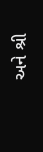અને શ્રી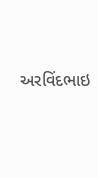અરવિંદભાઇ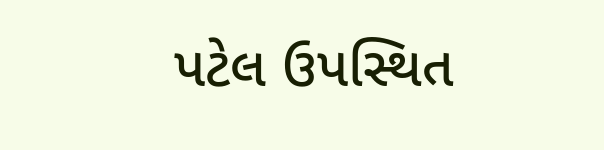પટેલ ઉપસ્થિત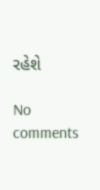રહેશે

No comments